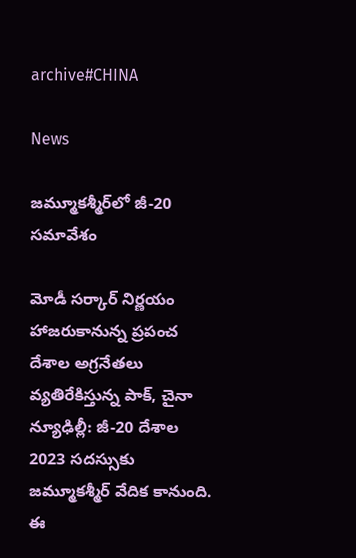archive#CHINA

News

జమ్మూక‌శ్మీర్‌లో జీ-20 సమావేశం

మోడీ సర్కార్ నిర్ణయం హాజరుకానున్న ప్రపంచ దేశాల అగ్రనేతలు వ్యతిరేకిస్తున్న పాక్, చైనా న్యూఢిల్లీ: జీ-20 దేశాల 2023 సదస్సుకు జమ్మూకశ్మీర్ వేదిక కానుంది. ఈ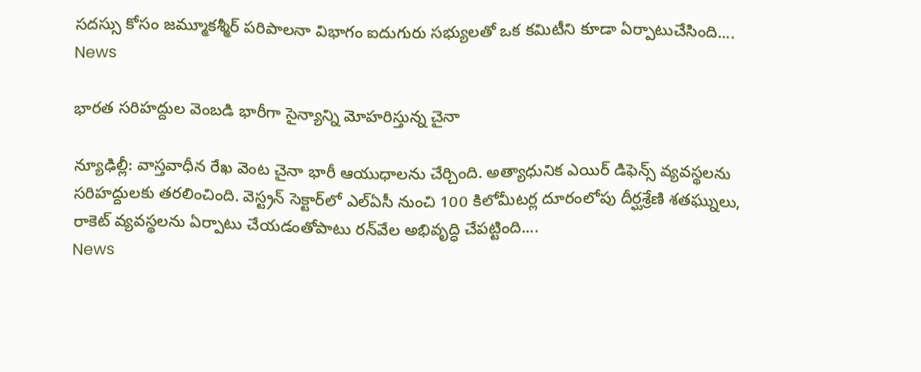సదస్సు కోసం జమ్మూకశ్మీర్ పరిపాలనా విభాగం ఐదుగురు సభ్యులతో ఒక కమిటీని కూడా ఏర్పాటుచేసింది....
News

భారత సరిహద్దుల వెంబడి భారీగా సైన్యాన్ని మోహరిస్తున్న చైనా

న్యూఢిల్లీ: వాస్తవాధీన రేఖ వెంట చైనా భారీ ఆయుధాలను చేర్చింది. అత్యాధునిక ఎయిర్‌ డిఫెన్స్‌ వ్యవస్థలను సరిహద్దులకు తరలించింది. వెస్ట్రన్‌ సెక్టార్‌లో ఎల్‌ఏసీ నుంచి 100 కిలోమీటర్ల దూరంలోపు దీర్ఘశ్రేణి శతఘ్నులు, రాకెట్‌ వ్యవస్థలను ఏర్పాటు చేయడంతోపాటు రన్‌వేల అభివృద్ధి చేపట్టింది....
News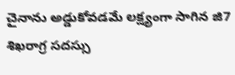చైనాను అడ్డుకోవడమే లక్ష్యంగా సాగిన జి7 శిఖరాగ్ర సదస్సు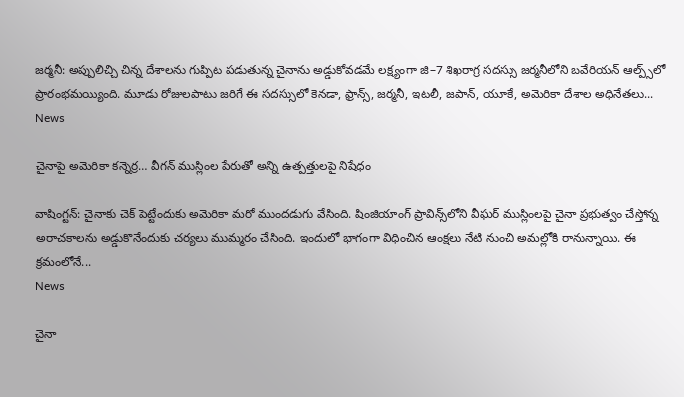జ‌ర్మ‌నీ: అప్పులిచ్చి చిన్న దేశాలను గుప్పిట పడుతున్న చైనాను అడ్డుకోవడమే లక్ష్యంగా జి–7 శిఖరాగ్ర సదస్సు జర్మనీలోని బవేరియన్‌ ఆల్ప్స్‌లో ప్రారంభమయ్యింది. మూడు రోజులపాటు జరిగే ఈ సదస్సులో కెనడా, ఫ్రాన్స్, జర్మనీ, ఇటలీ, జపాన్, యూకే, అమెరికా దేశాల అధినేతలు...
News

చైనాపై అమెరికా క‌న్నెర్ర‌… వీగన్ ముస్లింల పేరుతో అన్ని ఉత్పత్తులపై నిషేధం

వాషింగ్ట‌న్‌: చైనాకు చెక్ పెట్టేందుకు అమెరికా మరో ముందడుగు వేసింది. షింజియాంగ్‌ ప్రావిన్స్‌లోని వీఘర్‌ ముస్లింలపై చైనా ప్రభుత్వం చేస్తోన్న అరాచకాలను అడ్డుకొనేందుకు చర్యలు ముమ్మరం చేసింది. ఇందులో భాగంగా విధించిన ఆంక్షలు నేటి నుంచి అమల్లోకి రానున్నాయి. ఈ క్రమంలోనే...
News

చైనా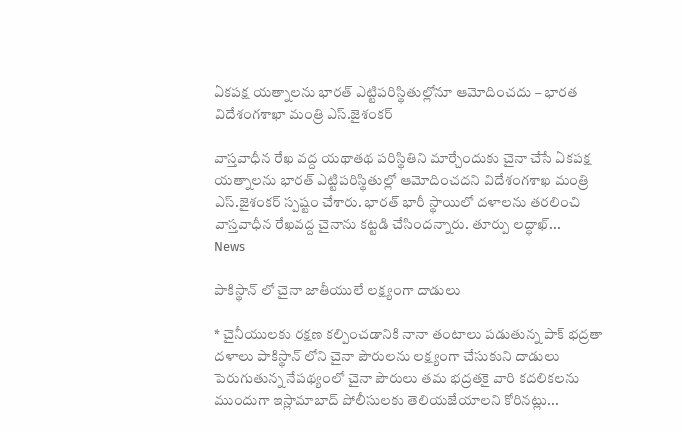ఏకపక్ష యత్నాలను భారత్‌ ఎట్టిపరిస్థితుల్లోనూ ఆమోదించదు – భారత విదేశంగశాఖా మంత్రి ఎస్‌.జైశంకర్

వాస్తవాధీన రేఖ వద్ద యథాతథ పరిస్థితిని మార్చేందుకు చైనా చేసే ఏకపక్ష యత్నాలను భారత్‌ ఎట్టిపరిస్థితుల్లో ఆమోదించదని విదేశంగశాఖ మంత్రి ఎస్‌.జైశంకర్‌ స్పష్టం చేశారు. భారత్‌ భారీ స్థాయిలో దళాలను తరలించి వాస్తవాధీన రేఖవద్ద చైనాను కట్టడి చేసిందన్నారు. తూర్పు లద్ధాఖ్‌...
News

పాకిస్థాన్ లో చైనా జాతీయులే లక్ష్యంగా దాడులు

* చైనీయులకు రక్షణ కల్పించడానికి నానా తంటాలు పడుతున్న పాక్ భద్రతా దళాలు పాకిస్థాన్ ‌లోని చైనా పౌరులను లక్ష్యంగా చేసుకుని దాడులు పెరుగుతున్న నేపథ్యంలో చైనా పౌరులు తమ భద్రతకై వారి కదలికలను ముందుగా ఇస్లామాబాద్‌ పోలీసులకు తెలియజేయాలని కోరినట్లు...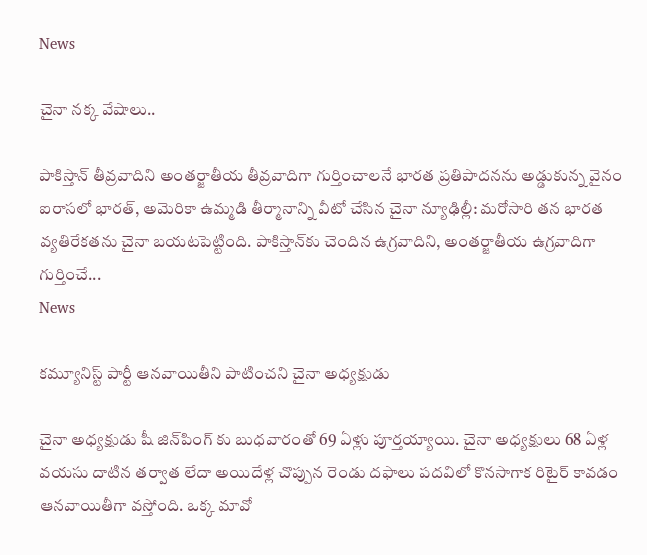News

చైనా న‌క్క వేషాలు..

పాకిస్తాన్ తీవ్రవాదిని అంతర్జాతీయ తీవ్రవాదిగా గుర్తించాలనే భారత ప్రతిపాదనను అడ్డుకున్న వైనం ఐరాసలో భారత్, అమెరికా ఉమ్మడి తీర్మానాన్ని వీటో చేసిన చైనా న్యూఢిల్లీ: మరోసారి తన భారత వ్యతిరేకతను చైనా బయటపెట్టింది. పాకిస్తాన్‌కు చెందిన ఉగ్రవాదిని, అంతర్జాతీయ ఉగ్రవాదిగా గుర్తించే...
News

కమ్యూనిస్ట్ పార్టీ ఆనవాయితీని పాటించని చైనా అధ్యక్షుడు

చైనా అధ్యక్షుడు షీ జిన్‌పింగ్ ‌కు బుధవారంతో 69 ఏళ్లు పూర్తయ్యాయి. చైనా అధ్యక్షులు 68 ఏళ్ల వయసు దాటిన తర్వాత లేదా అయిదేళ్ల చొప్పున రెండు దఫాలు పదవిలో కొనసాగాక రిటైర్‌ కావడం ఆనవాయితీగా వస్తోంది. ఒక్క మావో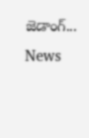జెడాంగ్‌...
News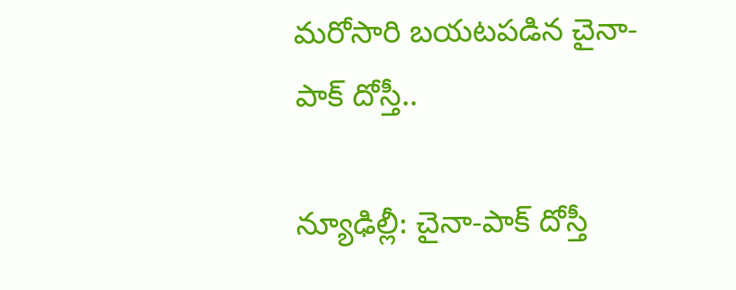మరోసారి బయటపడిన చైనా-పాక్ దోస్తీ..

న్యూఢిల్లీ: చైనా-పాక్ దోస్తీ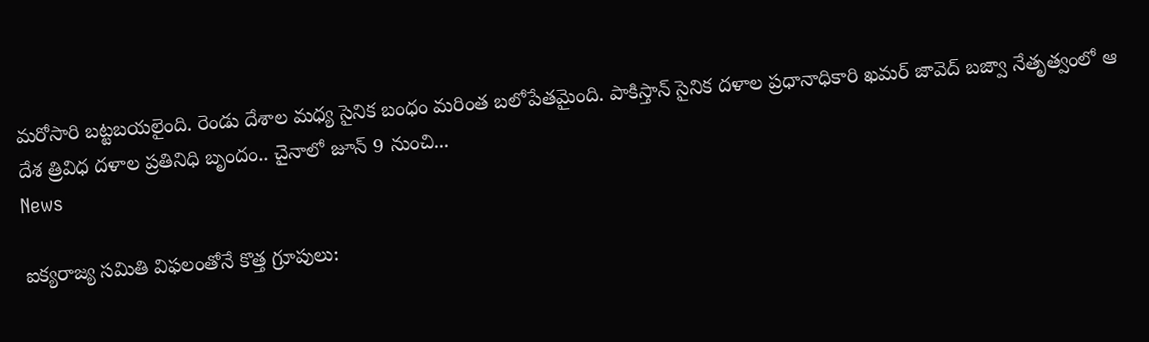మ‌రోసారి బట్టబయలైంది. రెండు దేశాల మధ్య సైనిక బంధం మరింత బలోపేతమైంది. పాకిస్తాన్ సైనిక దళాల ప్రధానాధికారి ఖమర్‌ జావెద్‌ బజ్వా నేతృత్వంలో ఆ దేశ త్రివిధ దళాల ప్రతినిధి బృందం.. చైనాలో జూన్‌ 9 నుంచి...
News

ఐక్యరాజ్య సమితి విఫలంతోనే కొత్త గ్రూపులు: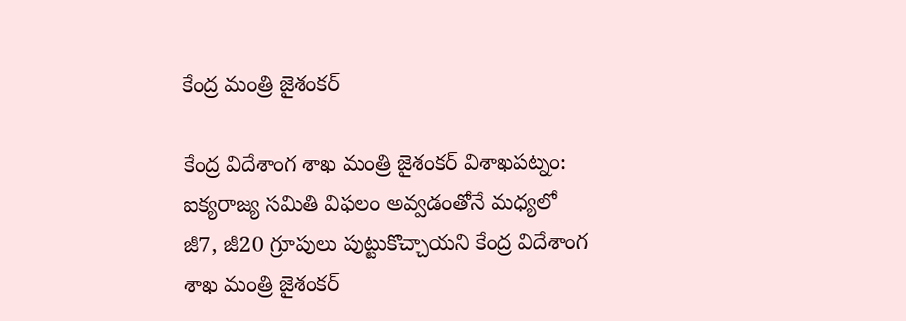కేంద్ర మంత్రి జైశంకర్‌

కేంద్ర విదేశాంగ శాఖ మంత్రి జైశంకర్‌ విశాఖ‌ప‌ట్నం: ఐక్యరాజ్య సమితి విఫలం అవ్వడంతోనే మధ్యలో జీ7, జీ20 గ్రూపులు పుట్టుకొచ్చాయని కేంద్ర విదేశాంగ శాఖ మంత్రి జైశంకర్‌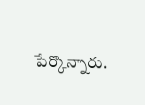పేర్కొన్నారు.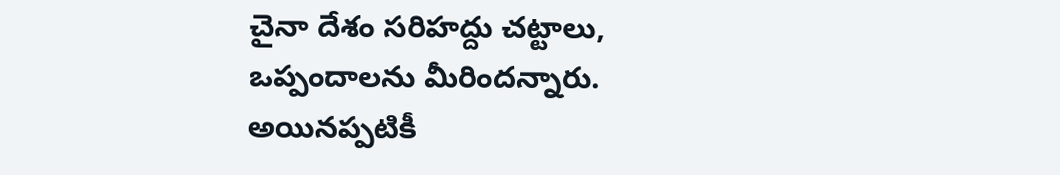చైనా దేశం సరిహద్దు చట్టాలు, ఒప్పందాలను మీరిందన్నారు. అయినప్పటికీ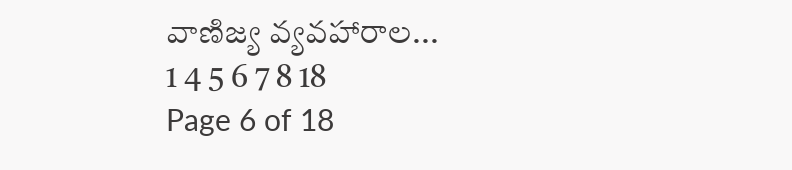వాణిజ్య వ్యవహారాల...
1 4 5 6 7 8 18
Page 6 of 18